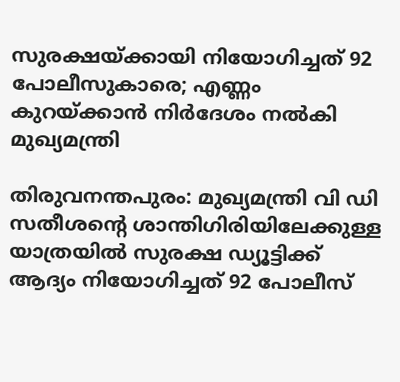സുരക്ഷയ്ക്കായി നിയോഗിച്ചത് 92 പോലീസുകാരെ; എണ്ണം കുറയ്ക്കാൻ നിർദേശം നൽകി മുഖ്യമന്ത്രി

തിരുവനന്തപുരം: മുഖ്യമന്ത്രി വി ഡി സതീശന്റെ ശാന്തിഗിരിയിലേക്കുള്ള യാത്രയിൽ സുരക്ഷ ഡ്യൂട്ടിക്ക് ആദ്യം നിയോഗിച്ചത് 92 പോലീസ്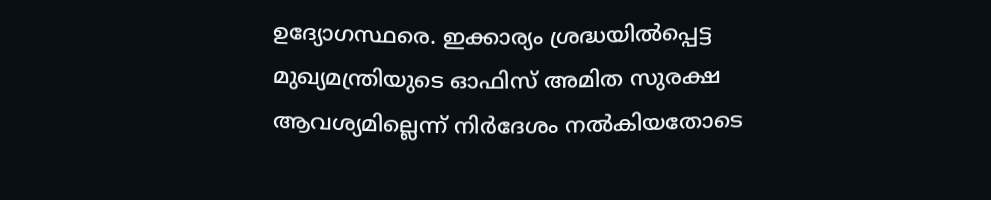ഉദ്യോഗസ്ഥരെ. ഇക്കാര്യം ശ്രദ്ധയിൽപ്പെട്ട മുഖ്യമന്ത്രിയുടെ ഓഫിസ് അമിത സുരക്ഷ ആവശ്യമില്ലെന്ന് നിർദേശം നൽകിയതോടെ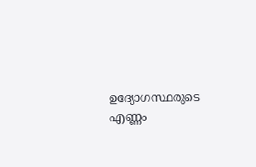ഉദ്യോഗസ്ഥരുടെ എണ്ണം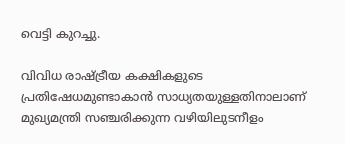വെട്ടി കുറച്ചു.

വിവിധ രാഷ്ട്രീയ കക്ഷികളുടെ പ്രതിഷേധമുണ്ടാകാൻ സാധ്യതയുള്ളതിനാലാണ് മുഖ്യമന്ത്രി സഞ്ചരിക്കുന്ന വഴിയിലുടനീളം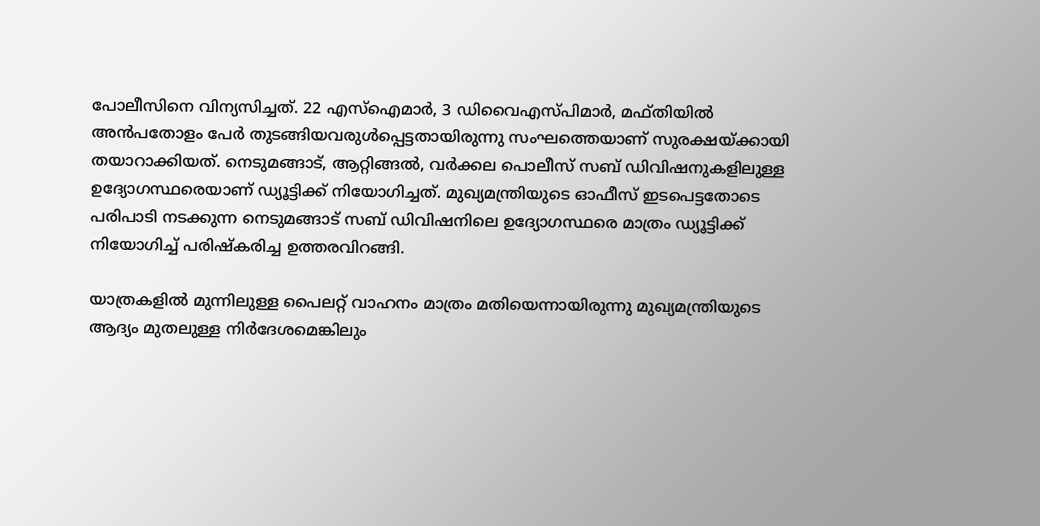പോലീസിനെ വിന്യസിച്ചത്. 22 എസ്‌ഐമാർ, 3 ഡിവൈഎസ്പിമാർ, മഫ്തിയിൽ അൻപതോളം പേർ തുടങ്ങിയവരുൾപ്പെട്ടതായിരുന്നു സംഘത്തെയാണ് സുരക്ഷയ്ക്കായി തയാറാക്കിയത്. നെടുമങ്ങാട്, ആറ്റിങ്ങൽ, വർക്കല പൊലീസ് സബ് ഡിവിഷനുകളിലുള്ള ഉദ്യോഗസ്ഥരെയാണ് ഡ്യൂട്ടിക്ക് നിയോഗിച്ചത്. മുഖ്യമന്ത്രിയുടെ ഓഫീസ് ഇടപെട്ടതോടെ പരിപാടി നടക്കുന്ന നെടുമങ്ങാട് സബ് ഡിവിഷനിലെ ഉദ്യോഗസ്ഥരെ മാത്രം ഡ്യൂട്ടിക്ക് നിയോഗിച്ച് പരിഷ്‌കരിച്ച ഉത്തരവിറങ്ങി.

യാത്രകളിൽ മുന്നിലുള്ള പൈലറ്റ് വാഹനം മാത്രം മതിയെന്നായിരുന്നു മുഖ്യമന്ത്രിയുടെ ആദ്യം മുതലുള്ള നിർദേശമെങ്കിലും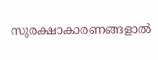സുരക്ഷാകാരണങ്ങളാൽ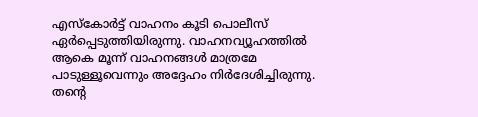എസ്‌കോർട്ട് വാഹനം കൂടി പൊലീസ് ഏർപ്പെടുത്തിയിരുന്നു. വാഹനവ്യൂഹത്തിൽ ആകെ മൂന്ന് വാഹനങ്ങൾ മാത്രമേ പാടുള്ളൂവെന്നും അദ്ദേഹം നിർദേശിച്ചിരുന്നു. തന്റെ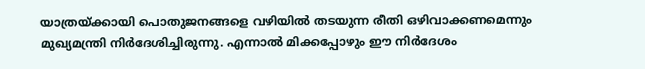യാത്രയ്ക്കായി പൊതുജനങ്ങളെ വഴിയിൽ തടയുന്ന രീതി ഒഴിവാക്കണമെന്നും മുഖ്യമന്ത്രി നിർദേശിച്ചിരുന്നു. എന്നാൽ മിക്കപ്പോഴും ഈ നിർദേശം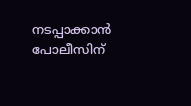നടപ്പാക്കാൻ പോലീസിന്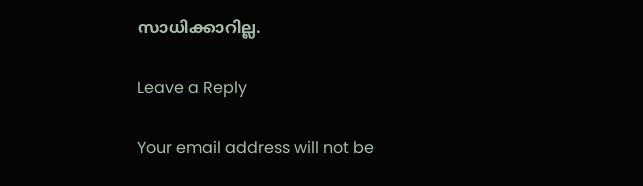സാധിക്കാറില്ല.

Leave a Reply

Your email address will not be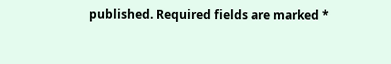published. Required fields are marked *